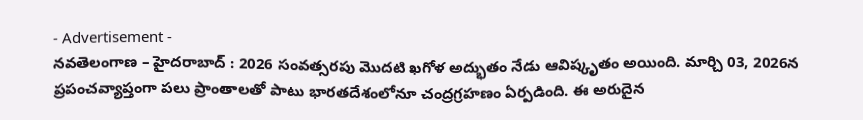- Advertisement -
నవతెలంగాణ – హైదరాబాద్ : 2026 సంవత్సరపు మొదటి ఖగోళ అద్భుతం నేడు ఆవిష్కృతం అయింది. మార్చి 03, 2026న ప్రపంచవ్యాప్తంగా పలు ప్రాంతాలతో పాటు భారతదేశంలోనూ చంద్రగ్రహణం ఏర్పడింది. ఈ అరుదైన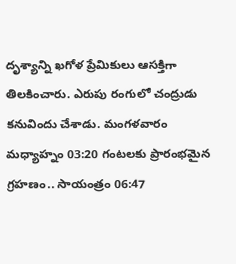దృశ్యాన్ని ఖగోళ ప్రేమికులు ఆసక్తిగా తిలకించారు. ఎరుపు రంగులో చంద్రుడు కనువిందు చేశాడు. మంగళవారం మధ్యాహ్నం 03:20 గంటలకు ప్రారంభమైన గ్రహణం.. సాయంత్రం 06:47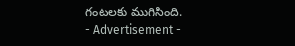గంటలకు ముగిసింది.
- Advertisement -